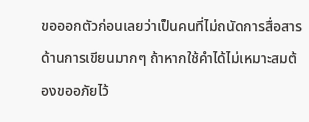ขอออกตัวก่อนเลยว่าเป็นคนที่ไม่ถนัดการสื่อสารด้านการเขียนมากๆ ถ้าหากใช้คำได้ไม่เหมาะสมต้องขออภัยไว้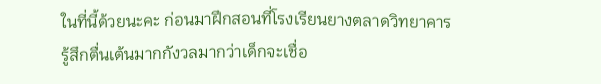ในที่นี้ด้วยนะคะ ก่อนมาฝึกสอนที่โรงเรียนยางตลาดวิทยาคารรู้สึกตื่นเต้นมากกังวลมากว่าเด็กจะเชื่อ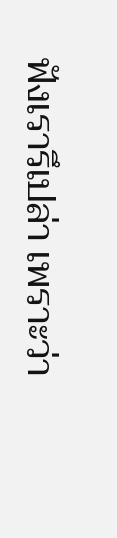ฟังเรารึเปล่า เพราะว่า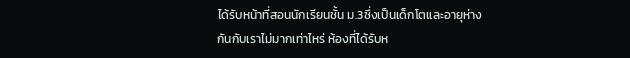ได้รับหน้าที่สอนนักเรียนชั้น ม.3ซึ่งเป็นเด็กโตและอายุห่างกันกับเราไม่มากเท่าไหร่ ห้องที่ได้รับห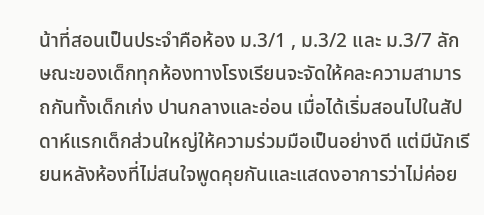น้าที่สอนเป็นประจำคือห้อง ม.3/1 , ม.3/2 และ ม.3/7 ลักษณะของเด็กทุกห้องทางโรงเรียนจะจัดให้คละความสามารถกันทั้งเด็กเก่ง ปานกลางและอ่อน เมื่อได้เริ่มสอนไปในสัปดาห์แรกเด็กส่วนใหญ่ให้ความร่วมมือเป็นอย่างดี แต่มีนักเรียนหลังห้องที่ไม่สนใจพูดคุยกันและแสดงอาการว่าไม่ค่อย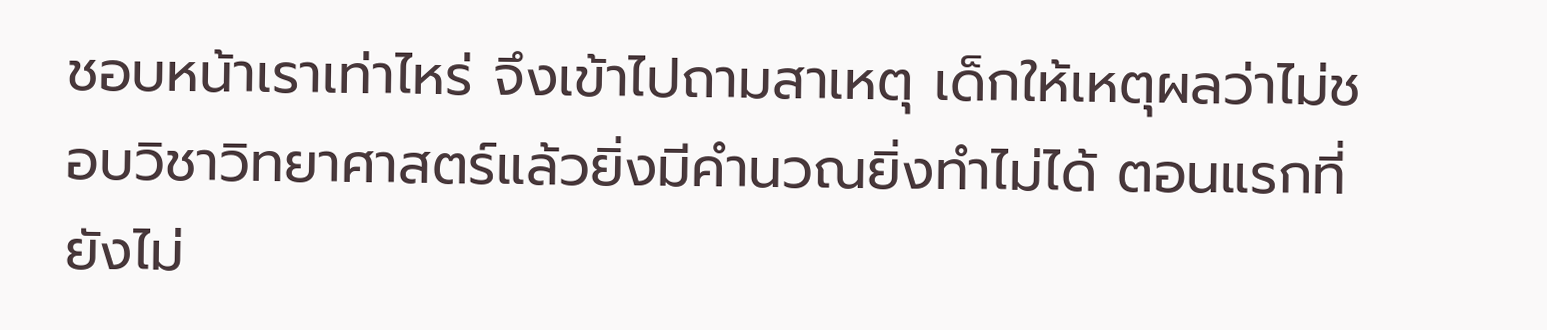ชอบหน้าเราเท่าไหร่ จึงเข้าไปถามสาเหตุ เด็กให้เหตุผลว่าไม่ชอบวิชาวิทยาศาสตร์แล้วยิ่งมีคำนวณยิ่งทำไม่ได้ ตอนแรกที่ยังไม่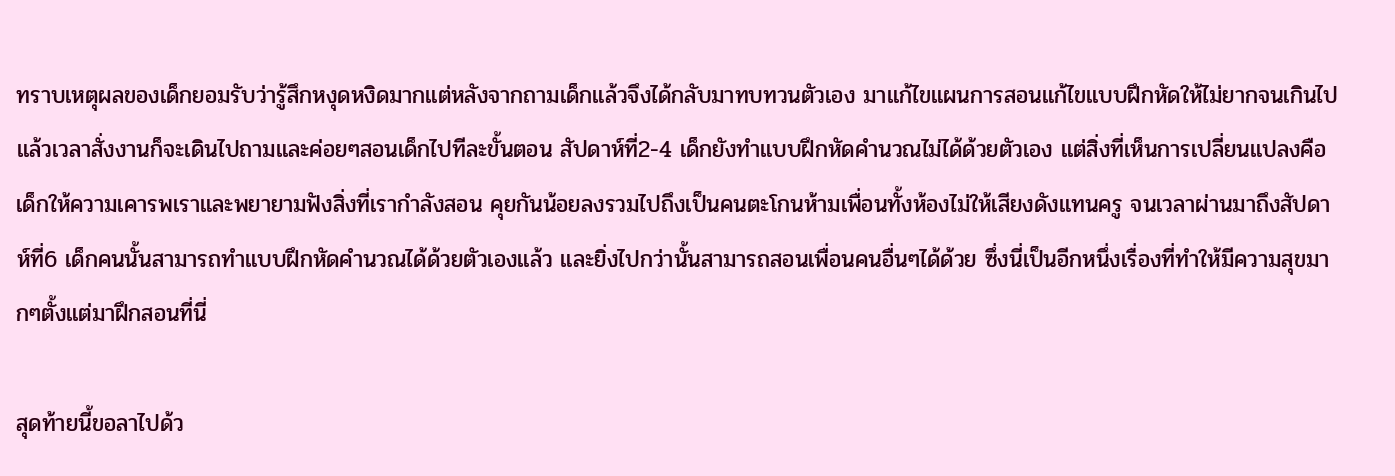ทราบเหตุผลของเด็กยอมรับว่ารู้สึกหงุดหงิดมากแต่หลังจากถามเด็กแล้วจึงได้กลับมาทบทวนตัวเอง มาแก้ไขแผนการสอนแก้ไขแบบฝึกหัดให้ไม่ยากจนเกินไป แล้วเวลาสั่งงานก็จะเดินไปถามและค่อยๆสอนเด็กไปทีละขั้นตอน สัปดาห์ที่2-4 เด็กยังทำแบบฝึกหัดคำนวณไม่ได้ด้วยตัวเอง แต่สิ่งที่เห็นการเปลี่ยนแปลงคือเด็กให้ความเคารพเราและพยายามฟังสิ่งที่เรากำลังสอน คุยกันน้อยลงรวมไปถึงเป็นคนตะโกนห้ามเพื่อนทั้งห้องไม่ให้เสียงดังแทนครู จนเวลาผ่านมาถึงสัปดาห์ที่6 เด็กคนนั้นสามารถทำแบบฝึกหัดคำนวณได้ด้วยตัวเองแล้ว และยิ่งไปกว่านั้นสามารถสอนเพื่อนคนอื่นๆได้ด้วย ซึ่งนี่เป็นอีกหนึ่งเรื่องที่ทำให้มีความสุขมากๆตั้งแต่มาฝึกสอนที่นี่

สุดท้ายนี้ขอลาไปด้ว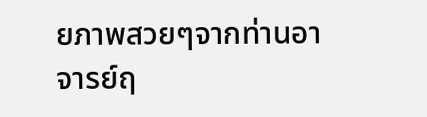ยภาพสวยๆจากท่านอาจารย์ฤ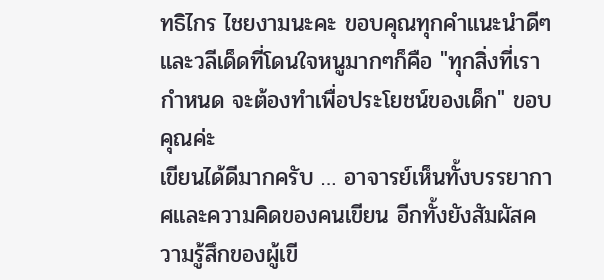ทธิไกร ไชยงามนะคะ ขอบคุณทุกคำแนะนำดีๆและวลีเด็ดที่โดนใจหนูมากๆก็คือ "ทุกสิ่งที่เรากำหนด จะต้องทำเพื่อประโยชน์ของเด็ก" ขอบคุณค่ะ
เขียนได้ดีมากครับ … อาจารย์เห็นทั้งบรรยากาศและความคิดของคนเขียน อีกทั้งยังสัมผัสความรู้สึกของผู้เขี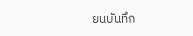ยนบันทึก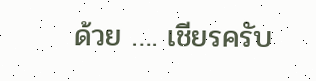ด้วย …. เชียรครับ